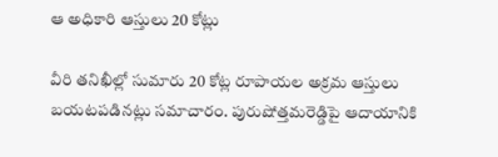ఆ అధికారి ఆస్తులు 20 కోట్లు

వీరి తనిఖీల్లో సుమారు 20 కోట్ల రూపాయల అక్రమ ఆస్తులు బయటపడినట్లు సమాచారం. పురుషోత్తమరెడ్డిపై ఆదాయానికి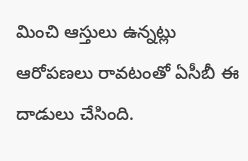మించి ఆస్తులు ఉన్నట్లు ఆరోపణలు రావటంతో ఏసీబీ ఈ దాడులు చేసింది.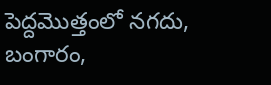పెద్దమొత్తంలో నగదు, బంగారం,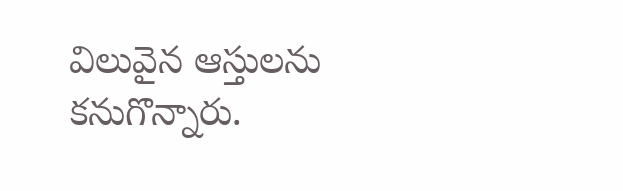విలువైన ఆస్తులను కనుగొన్నారు.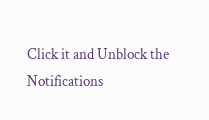Click it and Unblock the Notifications